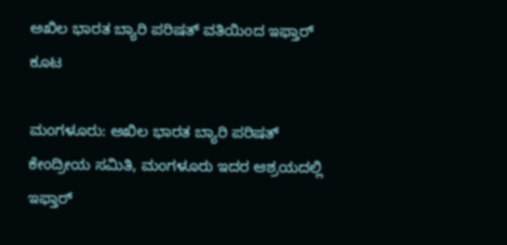ಅಖಿಲ ಭಾರತ ಬ್ಯಾರಿ ಪರಿಷತ್ ವತಿಯಿಂದ ಇಫ್ತಾರ್ ಕೂಟ

ಮಂಗಳೂರು: ಅಖಿಲ ಭಾರತ ಬ್ಯಾರಿ ಪರಿಷತ್ ಕೇಂದ್ರೀಯ ಸಮಿತಿ, ಮಂಗಳೂರು ಇದರ ಆಶ್ರಯದಲ್ಲಿ ಇಫ್ತಾರ್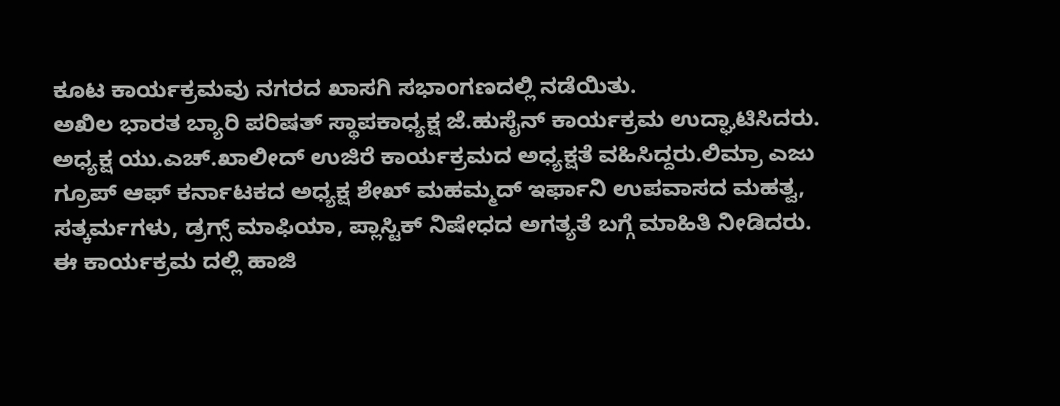ಕೂಟ ಕಾರ್ಯಕ್ರಮವು ನಗರದ ಖಾಸಗಿ ಸಭಾಂಗಣದಲ್ಲಿ ನಡೆಯಿತು.
ಅಖಿಲ ಭಾರತ ಬ್ಯಾರಿ ಪರಿಷತ್ ಸ್ಥಾಪಕಾಧ್ಯಕ್ಷ ಜೆ.ಹುಸೈನ್ ಕಾರ್ಯಕ್ರಮ ಉದ್ಘಾಟಿಸಿದರು.
ಅಧ್ಯಕ್ಷ ಯು.ಎಚ್.ಖಾಲೀದ್ ಉಜಿರೆ ಕಾರ್ಯಕ್ರಮದ ಅಧ್ಯಕ್ಷತೆ ವಹಿಸಿದ್ದರು.ಲಿಮ್ರಾ ಎಜು ಗ್ರೂಪ್ ಆಫ್ ಕರ್ನಾಟಕದ ಅಧ್ಯಕ್ಷ ಶೇಖ್ ಮಹಮ್ಮದ್ ಇರ್ಫಾನಿ ಉಪವಾಸದ ಮಹತ್ವ, ಸತ್ಕರ್ಮಗಳು, ಡ್ರಗ್ಸ್ ಮಾಫಿಯಾ, ಪ್ಲಾಸ್ಟಿಕ್ ನಿಷೇಧದ ಅಗತ್ಯತೆ ಬಗ್ಗೆ ಮಾಹಿತಿ ನೀಡಿದರು.
ಈ ಕಾರ್ಯಕ್ರಮ ದಲ್ಲಿ ಹಾಜಿ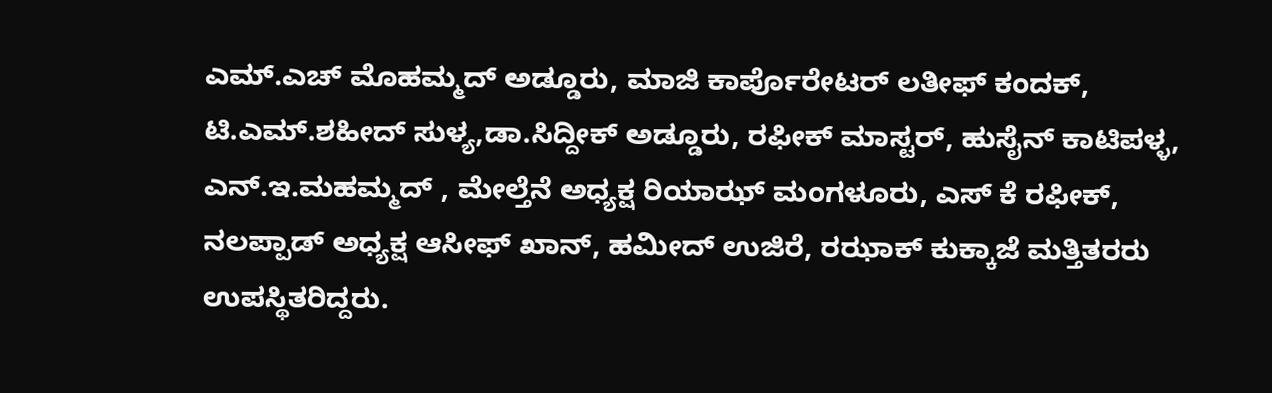ಎಮ್.ಎಚ್ ಮೊಹಮ್ಮದ್ ಅಡ್ಡೂರು, ಮಾಜಿ ಕಾರ್ಪೊರೇಟರ್ ಲತೀಫ್ ಕಂದಕ್, ಟಿ.ಎಮ್.ಶಹೀದ್ ಸುಳ್ಯ,ಡಾ.ಸಿದ್ದೀಕ್ ಅಡ್ಡೂರು, ರಫೀಕ್ ಮಾಸ್ಟರ್, ಹುಸೈನ್ ಕಾಟಿಪಳ್ಳ, ಎನ್.ಇ.ಮಹಮ್ಮದ್ , ಮೇಲ್ತೆನೆ ಅಧ್ಯಕ್ಷ ರಿಯಾಝ್ ಮಂಗಳೂರು, ಎಸ್ ಕೆ ರಫೀಕ್, ನಲಪ್ಪಾಡ್ ಅಧ್ಯಕ್ಷ ಆಸೀಫ್ ಖಾನ್, ಹಮೀದ್ ಉಜಿರೆ, ರಝಾಕ್ ಕುಕ್ಕಾಜೆ ಮತ್ತಿತರರು ಉಪಸ್ಥಿತರಿದ್ದರು.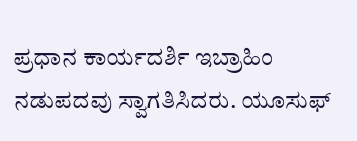ಪ್ರಧಾನ ಕಾರ್ಯದರ್ಶಿ ಇಬ್ರಾಹಿಂ ನಡುಪದವು ಸ್ವಾಗತಿಸಿದರು. ಯೂಸುಫ್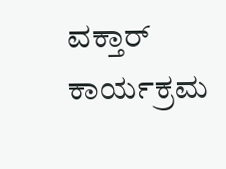ವಕ್ತಾರ್ ಕಾರ್ಯಕ್ರಮ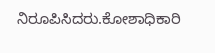ನಿರೂಪಿಸಿದರು.ಕೋಶಾಧಿಕಾರಿ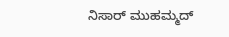ನಿಸಾರ್ ಮುಹಮ್ಮದ್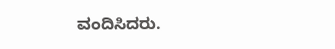ವಂದಿಸಿದರು.